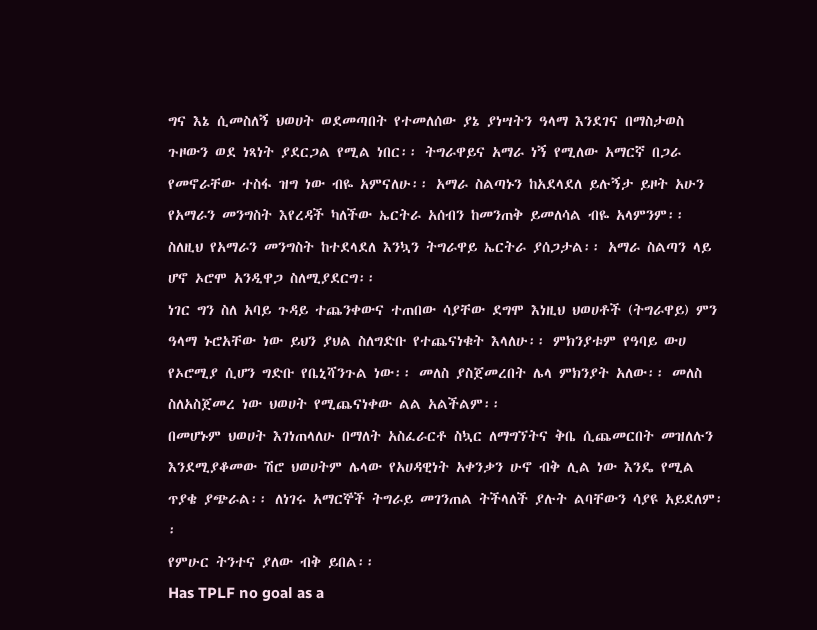ግና እኔ ሲመስለኝ ህወሀት ወደመጣበት የተመለሰው ያኔ ያነሣትን ዓላማ እንደገና በማስታወስ ጉዞውን ወደ ነጻነት ያደርጋል የሚል ነበር፡፡ ትግራዋይና አማራ ነኝ የሚለው አማርኛ በጋራ የመኖራቸው ተስፋ ዝግ ነው ብዬ አምናለሁ፡፡ አማራ ስልጣኑን ከአደላደለ ይሉኝታ ይዞት አሁን የአማራን መንግስት እየረዳች ካለችው ኤርትራ አሰብን ከመንጠቅ ይመለሳል ብዬ አላምንም፡፡ ስለዚህ የአማራን መንግስት ከተደላደለ እንኳን ትግራዋይ ኤርትራ ያሰጋታል፡፡ አማራ ስልጣን ላይ ሆኖ ኦሮሞ አንዲዋጋ ስለሚያደርግ፡፡
ነገር ግን ስለ አባይ ጉዳይ ተጨንቀውና ተጠበው ሳያቸው ደግሞ እነዚህ ህወሀቶች (ትግራዋይ) ምን ዓላማ ኑሮአቸው ነው ይህን ያህል ስለግድቡ የተጨናነቁት እላለሁ፡፡ ምክንያቱም የዓባይ ውሀ የኦሮሚያ ሲሆን ግድቡ የቤኒሻንጉል ነው፡፡ መለስ ያስጀመረበት ሌላ ምክንያት አለው፡፡ መለስ ስለአስጀመረ ነው ህወሀት የሚጨናነቀው ልል አልችልም፡፡
በመሆኑም ህወሀት እገነጠላለሁ በማለት አስፈራርቶ ስኳር ለማግኘትና ቅቤ ሲጨመርበት መዝለሉን እንደሚያቆመው ሽሮ ህወሀትም ሌላው የአሀዳዊነት አቀንቃን ሁኖ ብቅ ሊል ነው እንዴ የሚል ጥያቄ ያጭራል፡፡ ለነገሩ አማርኞች ትግራይ መገንጠል ትችላለች ያሉት ልባቸውን ሳያዩ አይደለም፡፡
የምሁር ትንተና ያለው ብቅ ይበል፡፡
Has TPLF no goal as a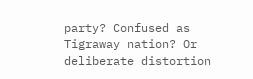party? Confused as Tigraway nation? Or deliberate distortion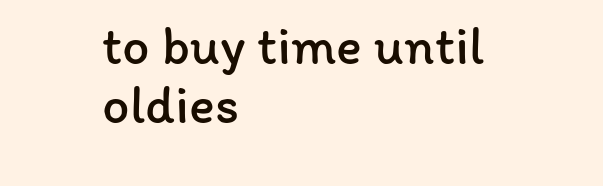to buy time until oldies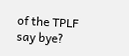of the TPLF say bye?